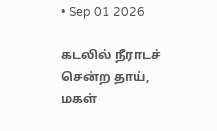• Sep 01 2026

கடலில் நீராடச் சென்ற தாய், மகள்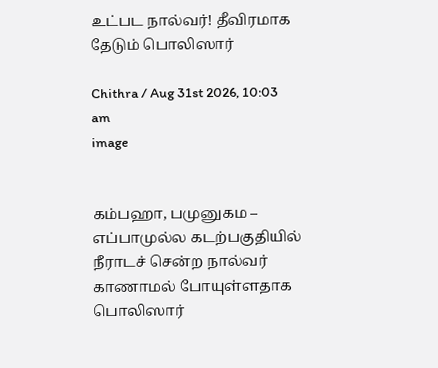உட்பட நால்வர்! தீவிரமாக தேடும் பொலிஸார்

Chithra / Aug 31st 2026, 10:03 am
image


கம்பஹா, பமுனுகம – எப்பாமுல்ல கடற்பகுதியில் நீராடச் சென்ற நால்வர் காணாமல் போயுள்ளதாக பொலிஸார்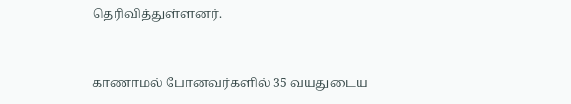தெரிவித்துள்ளனர்.


காணாமல் போனவர்களில் 35 வயதுடைய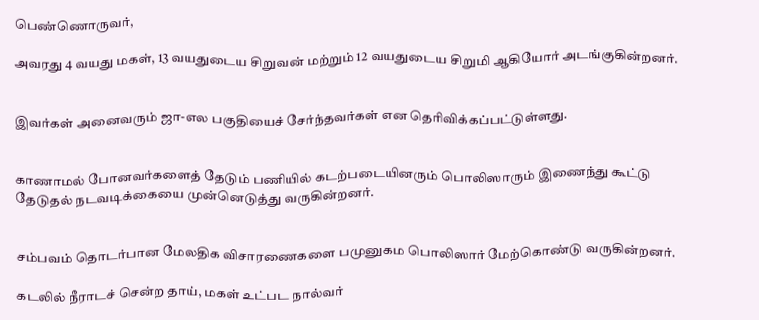பெண்ணொருவர்,

அவரது 4 வயது மகள், 13 வயதுடைய சிறுவன் மற்றும் 12 வயதுடைய சிறுமி ஆகியோர் அடங்குகின்றனர்.


இவர்கள் அனைவரும் ஜா-எல பகுதியைச் சேர்ந்தவர்கள் என தெரிவிக்கப்பட்டுள்ளது.


காணாமல் போனவர்களைத் தேடும் பணியில் கடற்படையினரும் பொலிஸாரும் இணைந்து கூட்டு தேடுதல் நடவடிக்கையை முன்னெடுத்து வருகின்றனர்.


சம்பவம் தொடர்பான மேலதிக விசாரணைகளை பமுனுகம பொலிஸார் மேற்கொண்டு வருகின்றனர்.

கடலில் நீராடச் சென்ற தாய், மகள் உட்பட நால்வர்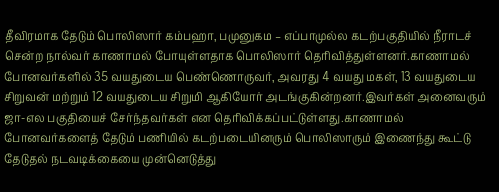தீவிரமாக தேடும் பொலிஸார் கம்பஹா, பமுனுகம – எப்பாமுல்ல கடற்பகுதியில் நீராடச் சென்ற நால்வர் காணாமல் போயுள்ளதாக பொலிஸார் தெரிவித்துள்ளனர்.காணாமல் போனவர்களில் 35 வயதுடைய பெண்ணொருவர், அவரது 4 வயது மகள், 13 வயதுடைய சிறுவன் மற்றும் 12 வயதுடைய சிறுமி ஆகியோர் அடங்குகின்றனர்.இவர்கள் அனைவரும் ஜா-எல பகுதியைச் சேர்ந்தவர்கள் என தெரிவிக்கப்பட்டுள்ளது.காணாமல் போனவர்களைத் தேடும் பணியில் கடற்படையினரும் பொலிஸாரும் இணைந்து கூட்டு தேடுதல் நடவடிக்கையை முன்னெடுத்து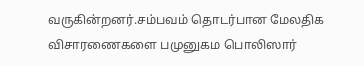வருகின்றனர்.சம்பவம் தொடர்பான மேலதிக விசாரணைகளை பமுனுகம பொலிஸார்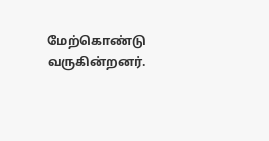மேற்கொண்டு வருகின்றனர்.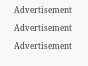Advertisement

Advertisement

Advertisement